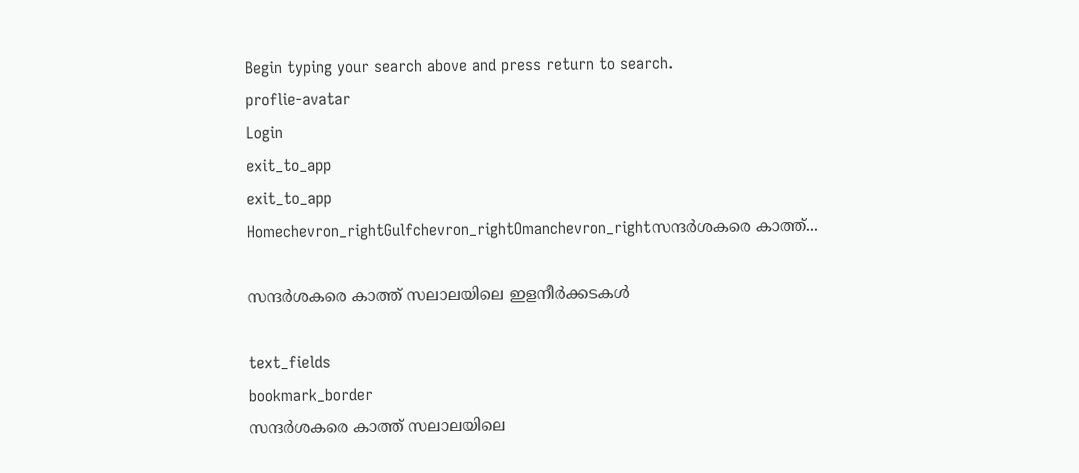Begin typing your search above and press return to search.
proflie-avatar
Login
exit_to_app
exit_to_app
Homechevron_rightGulfchevron_rightOmanchevron_rightസന്ദര്‍ശകരെ കാത്ത്...

സന്ദര്‍ശകരെ കാത്ത് സലാലയിലെ ഇളനീര്‍ക്കടകള്‍

text_fields
bookmark_border
സന്ദര്‍ശകരെ കാത്ത് സലാലയിലെ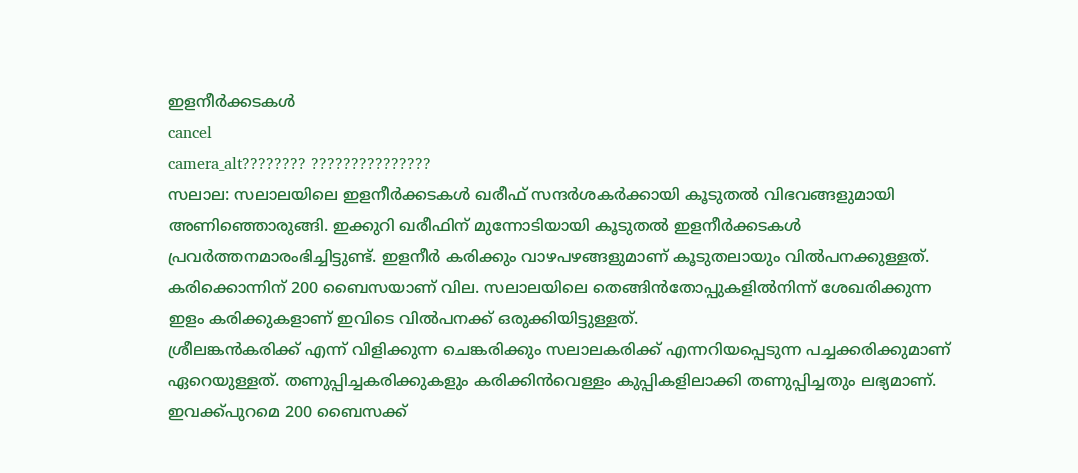ഇളനീര്‍ക്കടകള്‍
cancel
camera_alt???????? ???????????????
സലാല: സലാലയിലെ ഇളനീര്‍ക്കടകള്‍ ഖരീഫ് സന്ദര്‍ശകര്‍ക്കായി കൂടുതല്‍ വിഭവങ്ങളുമായി അണിഞ്ഞൊരുങ്ങി. ഇക്കുറി ഖരീഫിന് മുന്നോടിയായി കൂടുതല്‍ ഇളനീര്‍ക്കടകള്‍ പ്രവര്‍ത്തനമാരംഭിച്ചിട്ടുണ്ട്. ഇളനീര്‍ കരിക്കും വാഴപഴങ്ങളുമാണ് കൂടുതലായും വില്‍പനക്കുള്ളത്. കരിക്കൊന്നിന് 200 ബൈസയാണ് വില. സലാലയിലെ തെങ്ങിന്‍തോപ്പുകളില്‍നിന്ന് ശേഖരിക്കുന്ന ഇളം കരിക്കുകളാണ് ഇവിടെ വില്‍പനക്ക് ഒരുക്കിയിട്ടുള്ളത്.
ശ്രീലങ്കന്‍കരിക്ക് എന്ന് വിളിക്കുന്ന ചെങ്കരിക്കും സലാലകരിക്ക് എന്നറിയപ്പെടുന്ന പച്ചക്കരിക്കുമാണ് ഏറെയുള്ളത്. തണുപ്പിച്ചകരിക്കുകളും കരിക്കിന്‍വെള്ളം കുപ്പികളിലാക്കി തണുപ്പിച്ചതും ലഭ്യമാണ്. ഇവക്ക്പുറമെ 200 ബൈസക്ക്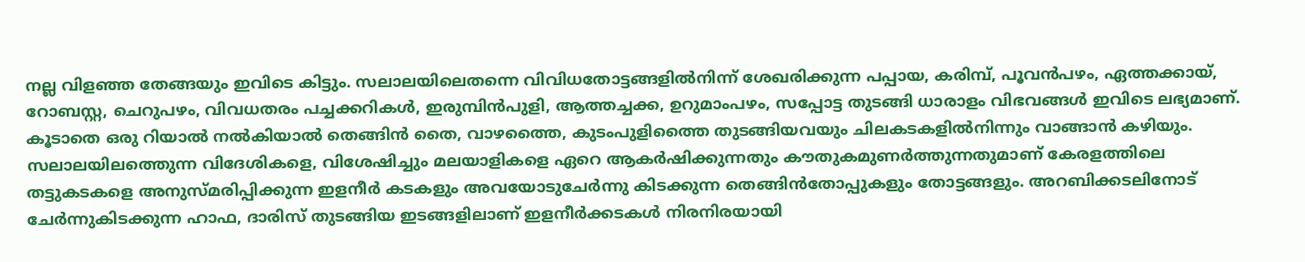നല്ല വിളഞ്ഞ തേങ്ങയും ഇവിടെ കിട്ടും. സലാലയിലെതന്നെ വിവിധതോട്ടങ്ങളില്‍നിന്ന് ശേഖരിക്കുന്ന പപ്പായ, കരിമ്പ്, പൂവന്‍പഴം, ഏത്തക്കായ്, റോബസ്റ്റ, ചെറുപഴം, വിവധതരം പച്ചക്കറികള്‍, ഇരുമ്പിന്‍പുളി, ആത്തച്ചക്ക, ഉറുമാംപഴം, സപ്പോട്ട തുടങ്ങി ധാരാളം വിഭവങ്ങള്‍ ഇവിടെ ലഭ്യമാണ്. കൂടാതെ ഒരു റിയാല്‍ നല്‍കിയാല്‍ തെങ്ങിന്‍ തൈ, വാഴത്തൈ, കുടംപുളിത്തൈ തുടങ്ങിയവയും ചിലകടകളില്‍നിന്നും വാങ്ങാന്‍ കഴിയും. സലാലയിലത്തെുന്ന വിദേശികളെ, വിശേഷിച്ചും മലയാളികളെ ഏറെ ആകര്‍ഷിക്കുന്നതും കൗതുകമുണര്‍ത്തുന്നതുമാണ് കേരളത്തിലെ തട്ടുകടകളെ അനുസ്മരിപ്പിക്കുന്ന ഇളനീര്‍ കടകളും അവയോടുചേര്‍ന്നു കിടക്കുന്ന തെങ്ങിന്‍തോപ്പുകളും തോട്ടങ്ങളും. അറബിക്കടലിനോട് ചേര്‍ന്നുകിടക്കുന്ന ഹാഫ, ദാരിസ് തുടങ്ങിയ ഇടങ്ങളിലാണ് ഇളനീര്‍ക്കടകള്‍ നിരനിരയായി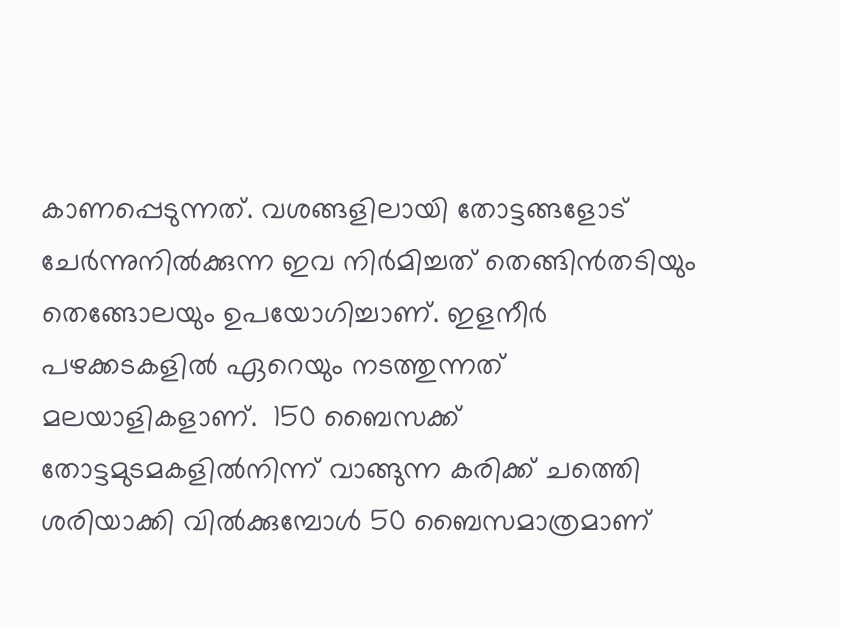കാണപ്പെടുന്നത്. വശങ്ങളിലായി തോട്ടങ്ങളോട് ചേര്‍ന്നുനില്‍ക്കുന്ന ഇവ നിര്‍മിച്ചത് തെങ്ങിന്‍തടിയും തെങ്ങോലയും ഉപയോഗിച്ചാണ്. ഇളനീര്‍ പഴക്കടകളില്‍ ഏറെയും നടത്തുന്നത് മലയാളികളാണ്.  150 ബൈസക്ക് തോട്ടമുടമകളില്‍നിന്ന് വാങ്ങുന്ന കരിക്ക് ചത്തെി ശരിയാക്കി വില്‍ക്കുമ്പോള്‍ 50 ബൈസമാത്രമാണ്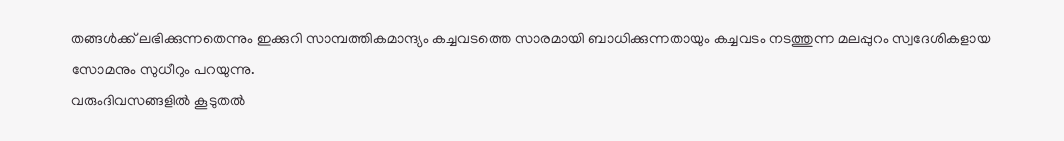തങ്ങള്‍ക്ക് ലഭിക്കുന്നതെന്നും ഇക്കുറി സാമ്പത്തികമാന്ദ്യം കച്ചവടത്തെ സാരമായി ബാധിക്കുന്നതായും കച്ചവടം നടത്തുന്ന മലപ്പുറം സ്വദേശികളായ സോമനും സുധീറും പറയുന്നു.
വരുംദിവസങ്ങളില്‍ കൂടുതല്‍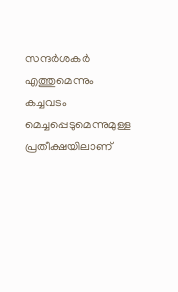സന്ദര്‍ശകര്‍ എത്തുമെന്നും കച്ചവടം മെച്ചപ്പെടുമെന്നുമുള്ള പ്രതീക്ഷയിലാണ്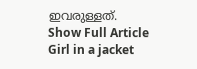ഇവരുള്ളത്.
Show Full Article
Girl in a jacket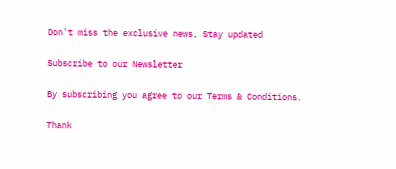Don't miss the exclusive news, Stay updated

Subscribe to our Newsletter

By subscribing you agree to our Terms & Conditions.

Thank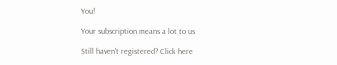You!

Your subscription means a lot to us

Still haven't registered? Click here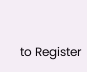to Register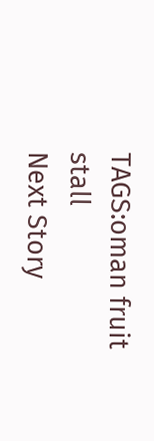TAGS:oman fruit stall
Next Story